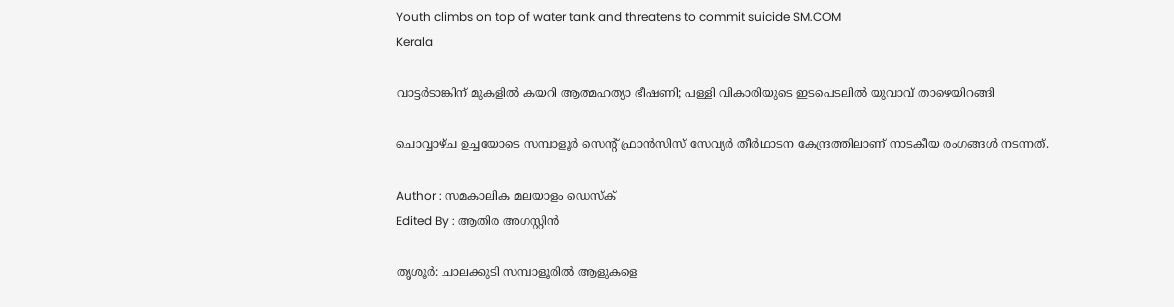Youth climbs on top of water tank and threatens to commit suicide SM.COM
Kerala

വാട്ടര്‍ടാങ്കിന് മുകളില്‍ കയറി ആത്മഹത്യാ ഭീഷണി; പള്ളി വികാരിയുടെ ഇടപെടലില്‍ യുവാവ് താഴെയിറങ്ങി

ചൊവ്വാഴ്ച ഉച്ചയോടെ സമ്പാളൂര്‍ സെന്റ് ഫ്രാന്‍സിസ് സേവ്യര്‍ തീര്‍ഥാടന കേന്ദ്രത്തിലാണ് നാടകീയ രംഗങ്ങള്‍ നടന്നത്.

Author : സമകാലിക മലയാളം ഡെസ്ക്
Edited By : ആതിര അഗസ്റ്റിന്‍

തൃശൂര്‍: ചാലക്കുടി സമ്പാളൂരില്‍ ആളുകളെ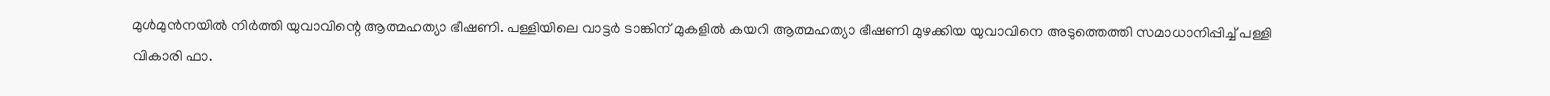മുള്‍മുന്‍നയില്‍ നിര്‍ത്തി യുവാവിന്റെ ആത്മഹത്യാ ഭീഷണി. പള്ളിയിലെ വാട്ടര്‍ ടാങ്കിന് മുകളില്‍ കയറി ആത്മഹത്യാ ഭീഷണി മുഴക്കിയ യുവാവിനെ അടുത്തെത്തി സമാധാനിപ്പിച്ച് പള്ളി വികാരി ഫാ.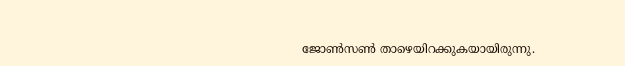ജോണ്‍സണ്‍ താഴെയിറക്കുകയായിരുന്നു.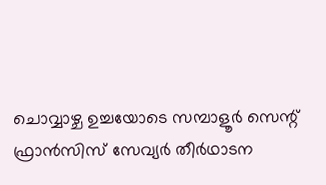ചൊവ്വാഴ്ച ഉച്ചയോടെ സമ്പാളൂര്‍ സെന്റ് ഫ്രാന്‍സിസ് സേവ്യര്‍ തീര്‍ഥാടന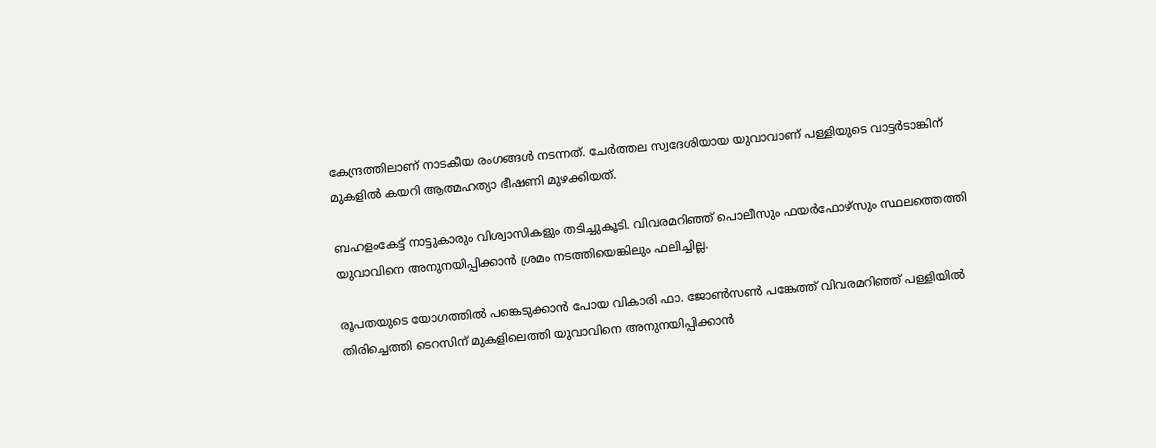കേന്ദ്രത്തിലാണ് നാടകീയ രംഗങ്ങള്‍ നടന്നത്. ചേര്‍ത്തല സ്വദേശിയായ യുവാവാണ് പള്ളിയുടെ വാട്ടര്‍ടാങ്കിന് മുകളില്‍ കയറി ആത്മഹത്യാ ഭീഷണി മുഴക്കിയത്.

ബഹളംകേട്ട് നാട്ടുകാരും വിശ്വാസികളും തടിച്ചുകൂടി. വിവരമറിഞ്ഞ് പൊലീസും ഫയര്‍ഫോഴ്‌സും സ്ഥലത്തെത്തി യുവാവിനെ അനുനയിപ്പിക്കാന്‍ ശ്രമം നടത്തിയെങ്കിലും ഫലിച്ചില്ല.

രൂപതയുടെ യോഗത്തില്‍ പങ്കെടുക്കാന്‍ പോയ വികാരി ഫാ. ജോണ്‍സണ്‍ പങ്കേത്ത് വിവരമറിഞ്ഞ് പള്ളിയില്‍ തിരിച്ചെത്തി ടെറസിന് മുകളിലെത്തി യുവാവിനെ അനുനയിപ്പിക്കാന്‍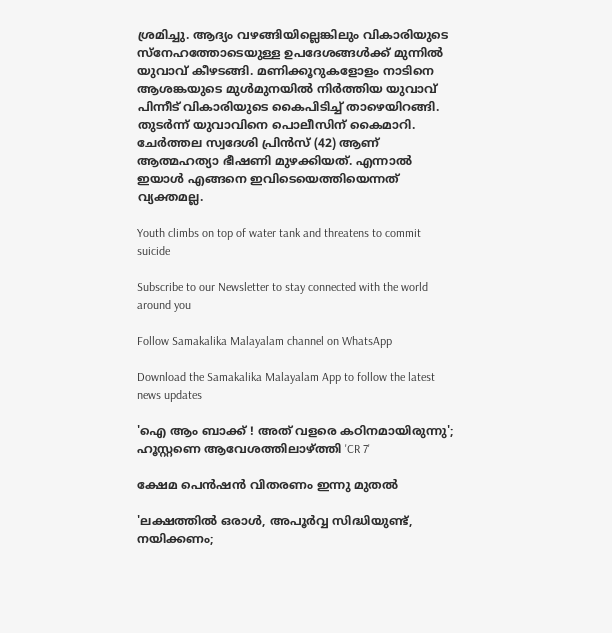ശ്രമിച്ചു. ആദ്യം വഴങ്ങിയില്ലെങ്കിലും വികാരിയുടെ സ്നേഹത്തോടെയുള്ള ഉപദേശങ്ങള്‍ക്ക് മുന്നില്‍ യുവാവ് കീഴടങ്ങി. മണിക്കൂറുകളോളം നാടിനെ ആശങ്കയുടെ മുള്‍മുനയില്‍ നിര്‍ത്തിയ യുവാവ് പിന്നീട് വികാരിയുടെ കൈപിടിച്ച് താഴെയിറങ്ങി. തുടര്‍ന്ന് യുവാവിനെ പൊലീസിന് കൈമാറി. ചേര്‍ത്തല സ്വദേശി പ്രിന്‍സ് (42) ആണ് ആത്മഹത്യാ ഭീഷണി മുഴക്കിയത്. എന്നാല്‍ ഇയാള്‍ എങ്ങനെ ഇവിടെയെത്തിയെന്നത് വ്യക്തമല്ല.

Youth climbs on top of water tank and threatens to commit suicide

Subscribe to our Newsletter to stay connected with the world around you

Follow Samakalika Malayalam channel on WhatsApp

Download the Samakalika Malayalam App to follow the latest news updates

'ഐ ആം ബാക്ക് ! അത് വളരെ കഠിനമായിരുന്നു'; ഹൂസ്റ്റണെ ആവേശത്തിലാഴ്ത്തി 'CR 7'

ക്ഷേമ പെൻഷൻ വിതരണം ഇന്നു മുതൽ

'ലക്ഷത്തില്‍ ഒരാള്‍, അപൂര്‍വ്വ സിദ്ധിയുണ്ട്, നയിക്കണം;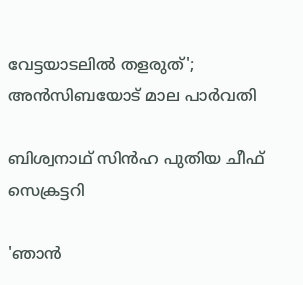വേട്ടയാടലില്‍ തളരുത്'; അന്‍സിബയോട് മാല പാര്‍വതി

ബിശ്വനാഥ് സിന്‍ഹ പുതിയ ചീഫ് സെക്രട്ടറി

'ഞാന്‍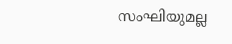സംഘിയുമല്ല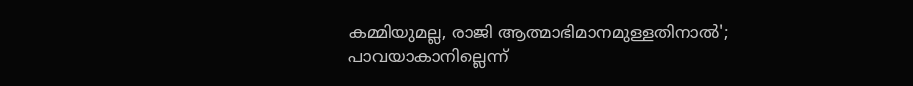കമ്മിയുമല്ല, രാജി ആത്മാഭിമാനമുള്ളതിനാല്‍'; പാവയാകാനില്ലെന്ന്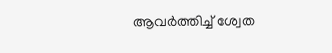ആവര്‍ത്തിച്ച് ശ്വേത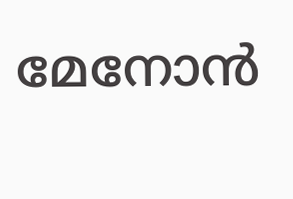മേനോന്‍